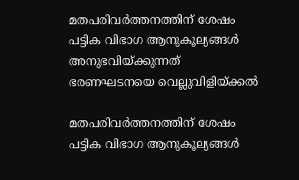മതപരിവർത്തനത്തിന് ശേഷം പട്ടിക വിഭാഗ ആനുകൂല്യങ്ങൾ അനുഭവിയ്ക്കുന്നത് ഭരണഘടനയെ വെല്ലുവിളിയ്ക്കൽ

മതപരിവർത്തനത്തിന് ശേഷം പട്ടിക വിഭാഗ ആനുകൂല്യങ്ങൾ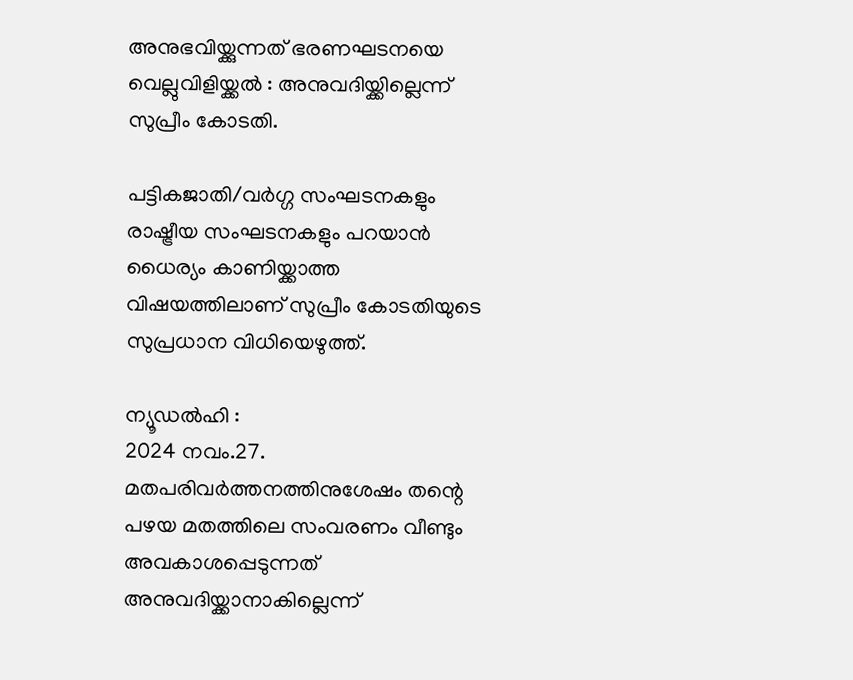അനുഭവിയ്ക്കുന്നത് ഭരണഘടനയെ വെല്ലുവിളിയ്ക്കൽ : അനുവദിയ്ക്കില്ലെന്ന് സുപ്രീം കോടതി.

പട്ടികജാതി/വർഗ്ഗ സംഘടനകളും രാഷ്ട്രീയ സംഘടനകളും പറയാൻ ധൈര്യം കാണിയ്ക്കാത്ത വിഷയത്തിലാണ് സുപ്രീം കോടതിയുടെ സുപ്രധാന വിധിയെഴുത്ത്.

ന്യൂഡൽഹി :
2024 നവം.27. മതപരിവർത്തനത്തിനുശേഷം തന്റെ പഴയ മതത്തിലെ സംവരണം വീണ്ടും അവകാശപ്പെടുന്നത് അനുവദിയ്ക്കാനാകില്ലെന്ന്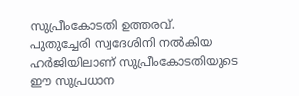സുപ്രീംകോടതി ഉത്തരവ്.
പുതുച്ചേരി സ്വദേശിനി നൽകിയ ഹർജിയിലാണ് സുപ്രീംകോടതിയുടെ ഈ സുപ്രധാന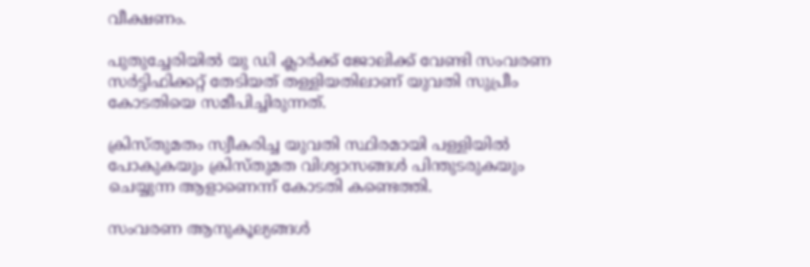വീക്ഷണം.

പുതുച്ചേരിയിൽ യു ഡി ക്ലാർക്ക് ജോലിക്ക് വേണ്ടി സംവരണ സർട്ടിഫിക്കറ്റ് തേടിയത് തള്ളിയതിലാണ് യുവതി സുപ്രീം കോടതിയെ സമീപിച്ചിരുന്നത്.

ക്രിസ്തുമതം സ്വീകരിച്ച യുവതി സ്ഥിരമായി പള്ളിയിൽ പോകുകയും ക്രിസ്തുമത വിശ്വാസങ്ങൾ പിന്തുടരുകയും ചെയ്യുന്ന ആളാണെന്ന് കോടതി കണ്ടെത്തി.

സംവരണ ആനുകൂല്യങ്ങൾ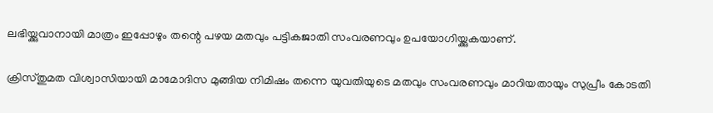ലഭിയ്ക്കുവാനായി മാത്രം ഇപ്പോഴും തന്റെ പഴയ മതവും പട്ടികജാതി സംവരണവും ഉപയോഗിയ്ക്കുകയാണ്.

ക്രിസ്തുമത വിശ്വാസിയായി മാമോദിസ മുങ്ങിയ നിമിഷം തന്നെ യുവതിയുടെ മതവും സംവരണവും മാറിയതായും സുപ്രീം കോടതി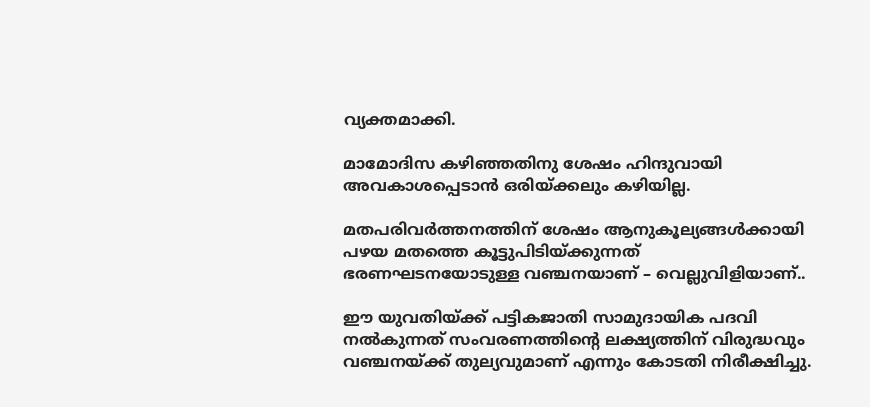വ്യക്തമാക്കി.

മാമോദിസ കഴിഞ്ഞതിനു ശേഷം ഹിന്ദുവായി അവകാശപ്പെടാൻ ഒരിയ്ക്കലും കഴിയില്ല.

മതപരിവർത്തനത്തിന് ശേഷം ആനുകൂല്യങ്ങൾക്കായി പഴയ മതത്തെ കൂട്ടുപിടിയ്ക്കുന്നത് ഭരണഘടനയോടുള്ള വഞ്ചനയാണ് – വെല്ലുവിളിയാണ്..

ഈ യുവതിയ്ക്ക് പട്ടികജാതി സാമുദായിക പദവി നൽകുന്നത് സംവരണത്തിൻ്റെ ലക്ഷ്യത്തിന് വിരുദ്ധവും വഞ്ചനയ്ക്ക് തുല്യവുമാണ് എന്നും കോടതി നിരീക്ഷിച്ചു.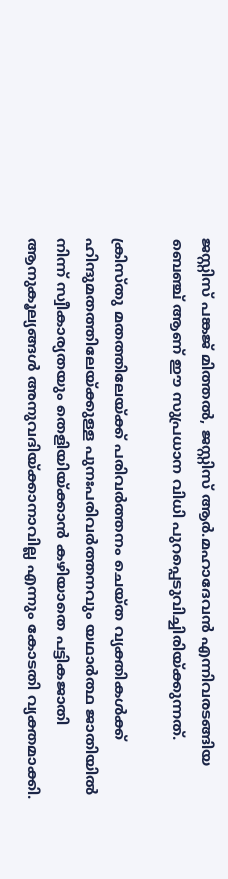ജസ്റ്റിസ് പങ്കജ് മിത്തൽ, ജസ്റ്റിസ് ആർ.മഹാദേവൻ എന്നിവരടങ്ങിയ ബെഞ്ച് ആണ് ഈ സുപ്രധാന വിധി പുറപ്പെടുവിച്ചിരിയ്ക്കുന്നത്.

ക്രിസ്തു മതത്തിലേയ്ക്ക് പരിവർത്തനം ചെയ്ത വ്യക്തികൾക്ക് ഹിന്ദുമതത്തിലേയ്ക്കുള്ള പുനഃപരിവർത്തനവും യഥാർത്ഥ ജാതിയിൽ നിന്ന് സ്വീകാര്യതയും തെളിയിയ്ക്കാൻ കഴിയാതെ പട്ടികജാതി ആനുകൂല്യങ്ങൾ അനുവദിയ്ക്കാനാവില്ല എന്നും കോടതി വ്യക്തമാക്കി.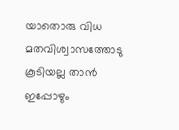യാതൊരു വിധ മതവിശ്വാസത്തോടു കൂടിയല്ല താൻ ഇപ്പോഴും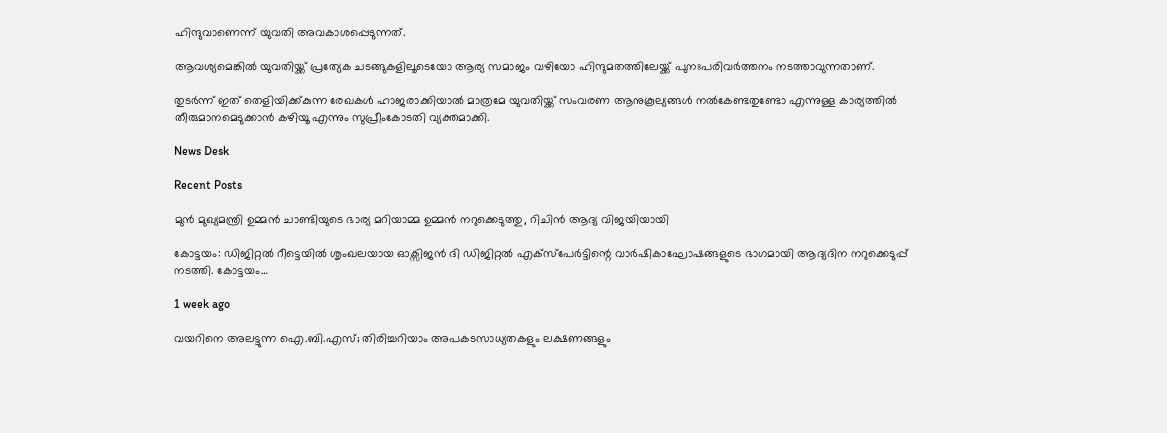ഹിന്ദുവാണെന്ന് യുവതി അവകാശപ്പെടുന്നത്.

ആവശ്യമെങ്കിൽ യുവതിയ്ക്ക് പ്രത്യേക ചടങ്ങുകളിലൂടെയോ ആര്യ സമാജം വഴിയോ ഹിന്ദുമതത്തിലേയ്ക്ക് പുനഃപരിവർത്തനം നടത്താവുന്നതാണ്.

തുടർന്ന് ഇത് തെളിയിക്ക്കുന്ന രേഖകൾ ഹാജരാക്കിയാൽ മാത്രമേ യുവതിയ്ക്ക് സംവരണ ആനുകൂല്യങ്ങൾ നൽകേണ്ടതുണ്ടോ എന്നുള്ള കാര്യത്തിൽ തീരുമാനമെടുക്കാൻ കഴിയൂ എന്നും സുപ്രീംകോടതി വ്യക്തമാക്കി.

News Desk

Recent Posts

മുൻ മുഖ്യമന്ത്രി ഉമ്മന്‍ ചാണ്ടിയുടെ ഭാര്യ മറിയാമ്മ ഉമ്മന്‍ നറുക്കെടുത്തു, റിചിന്‍ ആദ്യ വിജയിയായി

കോട്ടയം: ഡിജിറ്റല്‍ റീട്ടെയില്‍ ശൃംഖലയായ ഓക്സിജന്‍ ദി ഡിജിറ്റല്‍ എക്സ്പേര്‍ട്ടിന്റെ വാര്‍ഷികാഘോഷങ്ങളുടെ ഭാഗമായി ആദ്യദിന നറുക്കെടുപ്പ് നടത്തി. കോട്ടയം…

1 week ago

വയറിനെ അലട്ടുന്ന ഐ.ബി.എസ്; തിരിച്ചറിയാം അപകടസാധ്യതകളും ലക്ഷണങ്ങളും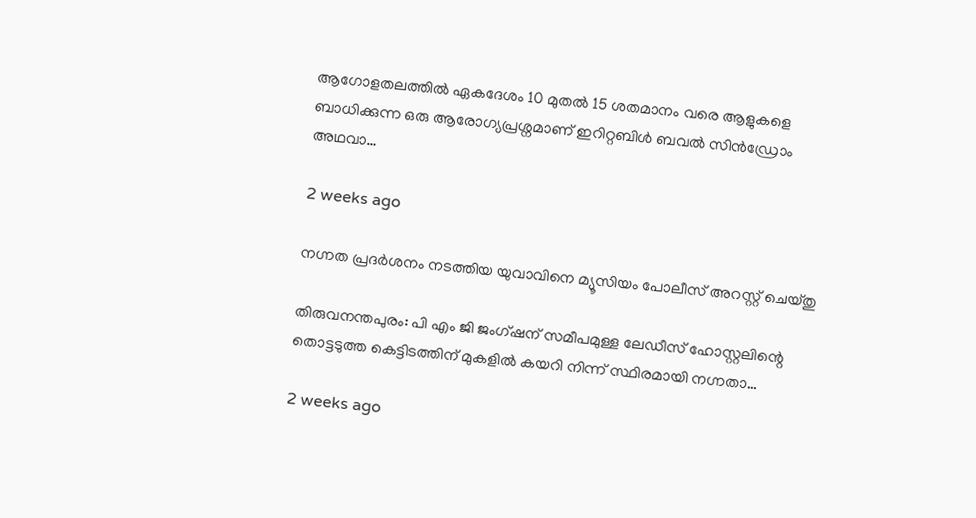ആഗോളതലത്തിൽ ഏകദേശം 10 മുതൽ 15 ശതമാനം വരെ ആളുകളെ ബാധിക്കുന്ന ഒരു ആരോഗ്യപ്രശ്നമാണ് ഇറിറ്റബിൾ ബവൽ സിൻഡ്രോം അഥവാ…

2 weeks ago

നഗ്നത പ്രദർശനം നടത്തിയ യുവാവിനെ മ്യൂസിയം പോലീസ് അറസ്റ്റ് ചെയ്തു

തിരുവനന്തപുരം: പി എം ജി ജംഗ്ഷന് സമീപമുള്ള ലേഡീസ് ഹോസ്റ്റലിന്റെ തൊട്ടടുത്ത കെട്ടിടത്തിന് മുകളിൽ കയറി നിന്ന് സ്ഥിരമായി നഗ്നതാ…

2 weeks ago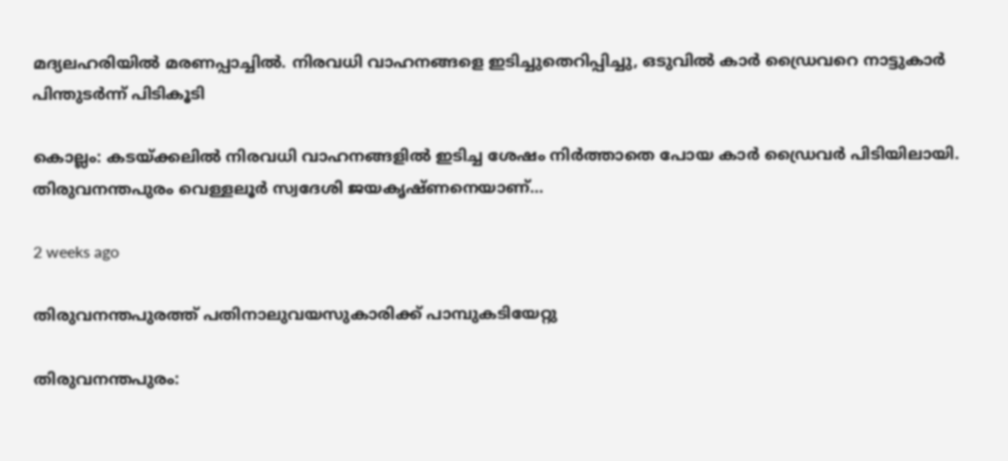മദ്യലഹരിയിൽ മരണപ്പാച്ചിൽ. നിരവധി വാഹനങ്ങളെ ഇടിച്ചുതെറിപ്പിച്ചു, ഒടുവിൽ കാർ ഡ്രൈവറെ നാട്ടുകാർ പിന്തുടർന്ന് പിടികൂടി

കൊല്ലം: കടയ്ക്കലിൽ നിരവധി വാഹനങ്ങളിൽ ഇടിച്ച ശേഷം നിർത്താതെ പോയ കാർ ഡ്രൈവർ പിടിയിലായി. തിരുവനന്തപുരം വെള്ളലൂർ സ്വദേശി ജയകൃഷ്ണനെയാണ്…

2 weeks ago

തിരുവനന്തപുരത്ത് പതിനാലുവയസുകാരിക്ക് പാമ്പുകടിയേറ്റു

തിരുവനന്തപുരം: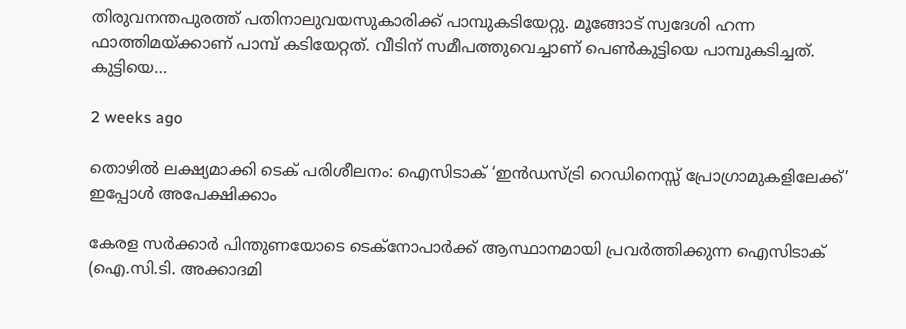തിരുവനന്തപുരത്ത് പതിനാലുവയസുകാരിക്ക് പാമ്പുകടിയേറ്റു. മൂങ്ങോട് സ്വദേശി ഹന്ന ഫാത്തിമയ്ക്കാണ് പാമ്പ് കടിയേറ്റത്. വീടിന് സമീപത്തുവെച്ചാണ് പെണ്‍കുട്ടിയെ പാമ്പുകടിച്ചത്. കുട്ടിയെ…

2 weeks ago

തൊഴിൽ ലക്ഷ്യമാക്കി ടെക് പരിശീലനം: ഐസിടാക് ‘ഇൻഡസ്ട്രി റെഡിനെസ്സ് പ്രോഗ്രാമുകളിലേക്ക്’ ഇപ്പോൾ അപേക്ഷിക്കാം

കേരള സർക്കാർ പിന്തുണയോടെ ടെക്‌നോപാർക്ക് ആസ്ഥാനമായി പ്രവർത്തിക്കുന്ന ഐസിടാക് (ഐ.സി.ടി. അക്കാദമി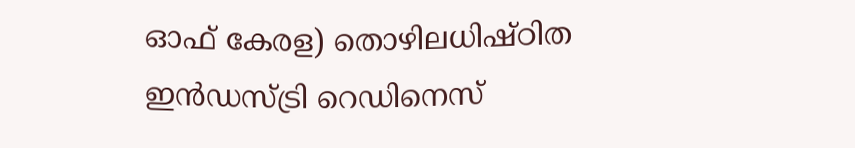ഓഫ് കേരള) തൊഴിലധിഷ്ഠിത ഇൻഡസ്ട്രി റെഡിനെസ്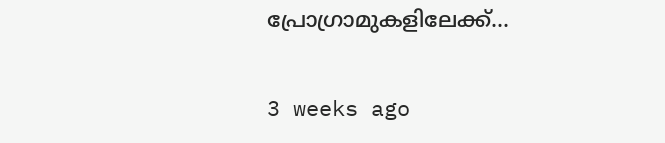പ്രോഗ്രാമുകളിലേക്ക്…

3 weeks ago